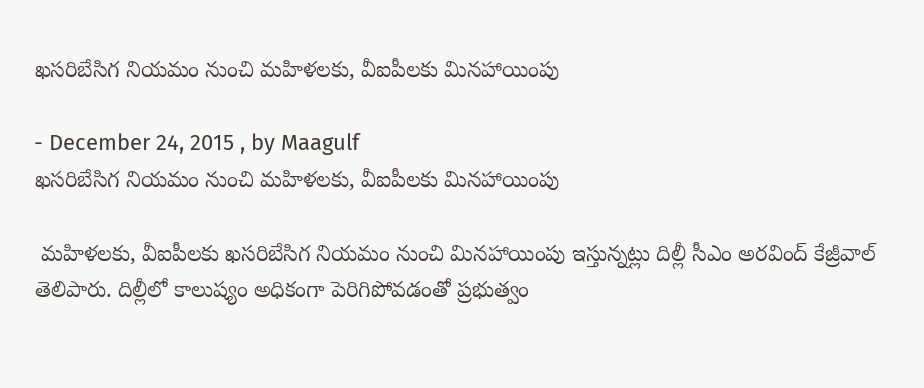ఖసరిబేసిగ నియమం నుంచి మహిళలకు, వీఐపీలకు మినహాయింపు

- December 24, 2015 , by Maagulf
ఖసరిబేసిగ నియమం నుంచి మహిళలకు, వీఐపీలకు మినహాయింపు

 మహిళలకు, వీఐపీలకు ఖసరిబేసిగ నియమం నుంచి మినహాయింపు ఇస్తున్నట్లు దిల్లీ సీఎం అరవింద్‌ కేజ్రీవాల్‌ తెలిపారు. దిల్లీలో కాలుష్యం అధికంగా పెరిగిపోవడంతో ప్రభుత్వం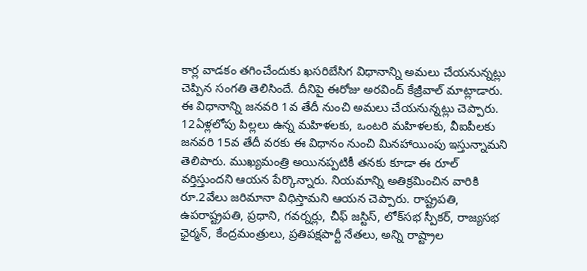కార్ల వాడకం తగించేందుకు ఖసరిబేసిగ విధానాన్ని అమలు చేయనున్నట్లు చెప్పిన సంగతి తెలిసిందే. దీనిపై ఈరోజు అరవింద్‌ కేజ్రీవాల్‌ మాట్లాడారు. ఈ విధానాన్ని జనవరి 1వ తేదీ నుంచి అమలు చేయనున్నట్లు చెప్పారు. 12ఏళ్లలోపు పిల్లలు ఉన్న మహిళలకు, ఒంటరి మహిళలకు, వీఐపీలకు జనవరి 15వ తేదీ వరకు ఈ విధానం నుంచి మినహాయింపు ఇస్తున్నామని తెలిపారు. ముఖ్యమంత్రి అయినప్పటికీ తనకు కూడా ఈ రూల్‌ వర్తిస్తుందని ఆయన పేర్కొన్నారు. నియమాన్ని అతిక్రమించిన వారికి రూ.2వేలు జరిమానా విధిస్తామని ఆయన చెప్పారు. రాష్ట్రపతి, ఉపరాష్ట్రపతి, ప్రధాని, గవర్నర్లు, చీఫ్‌ జస్టిస్‌, లోక్‌సభ స్పీకర్‌, రాజ్యసభ ఛైర్మన్‌, కేంద్రమంత్రులు, ప్రతిపక్షపార్టీ నేతలు, అన్ని రాష్ట్రాల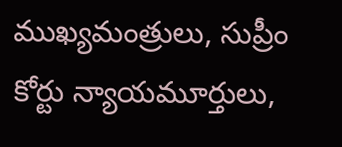ముఖ్యమంత్రులు, సుప్రీం కోర్టు న్యాయమూర్తులు,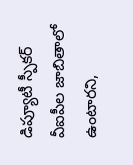డిప్యూటీ స్పీకర్‌ వీఐపీల జాబితాలో ఉంటారని,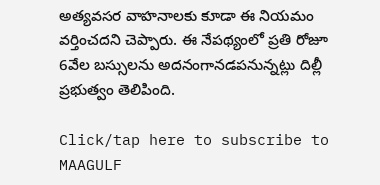అత్యవసర వాహనాలకు కూడా ఈ నియమం వర్తించదని చెప్పారు. ఈ నేపథ్యంలో ప్రతి రోజూ 6వేల బస్సులను అదనంగానడపనున్నట్లు దిల్లీ ప్రభుత్వం తెలిపింది.

Click/tap here to subscribe to MAAGULF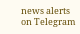news alerts on Telegram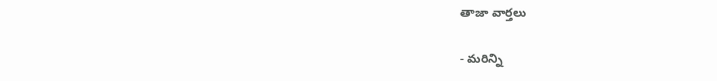తాజా వార్తలు

- మరిన్ని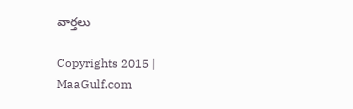వార్తలు

Copyrights 2015 | MaaGulf.com